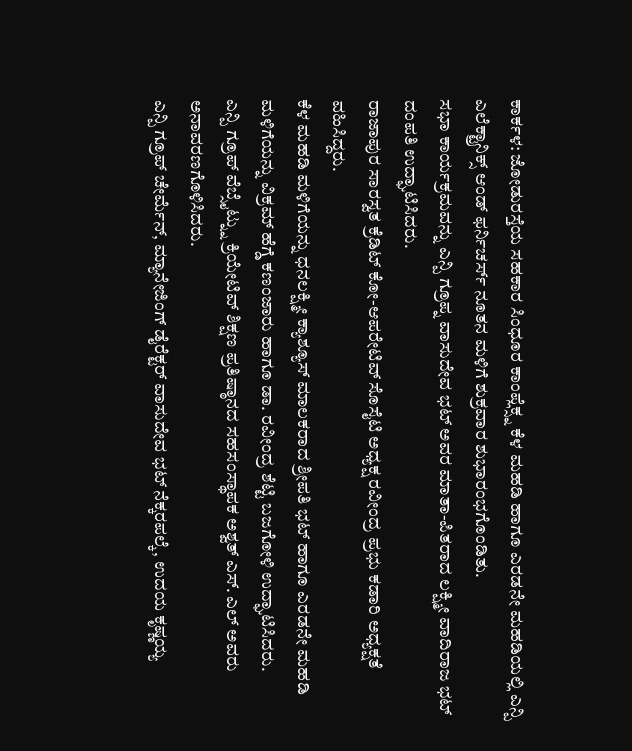ಕಾರ್ಕಳ: ಜೋಡುರಸ್ತೆಯ ಸಹಕಾರ ಸಿಂಧೂರ ಕಾಂಪ್ಲೆಕ್ಸ್ನ ಕೆಳ ಮಹಡಿ ಹಾಗೂ ಎರಡನೇ ಮಹಡಿಯಲ್ಲಿ ಎನ್ಪಿ ಎಲೆಕ್ಟ್ರಾನಿಕ್ಸ್ ಆಂಡ್ ಫರ್ನಿಚರ್ಸ್ ನೂತನ ಮಳಿಗೆ ಶುಕ್ರವಾರ ಶುಭಾರಂಭಗೊಂಡಿತು.
ಸಭಾ ಕಾರ್ಯಕ್ರಮವನ್ನು ಎನ್ಪಿ ಗ್ರೂಪ್ನ ವಾಸುದೇವ ಭಟ್ ಅವರ ಮಾತಾ-ಪಿತರಾದ ಲಕ್ಷ್ಮೀ ವಾದಿರಾಜ ಭಟ್ ದಂಪತಿ ಉದ್ಘಾಟಿಸಿದರು.
ರಾಜಾಪುರ ಸಾರಸ್ವತ ಕ್ರೆಡಿಟ್ ಕೋ-ಆಪರೇಟಿವ್ ಸೊಸೈಟಿ ಅಧ್ಯಕ್ಷ ರವೀಂದ್ರ ಪ್ರಭು ಕಡಾರಿ ಅಧ್ಯಕ್ಷತೆ ವಹಿಸಿದ್ದರು.
ಕೆಳ ಮಹಡಿ ಮಳಿಗೆಯನ್ನು ಧನಲಕ್ಷ್ಮೀ ಕ್ಯಾಶ್ಯೂಸ್ ಮಾಲಕರಾದ ಶ್ರೀಪತಿ ಭಟ್ ಹಾಗೂ ಎರಡನೇ ಮಹಡಿ ಮಳಿಗೆಯನ್ನು ವಿಕ್ರಮ್ ಹೆಗ್ಡೆ ಕಣಂಜಾರು ಹಾಗೂ ಡಾ. ರವೀಂದ್ರ ಶೆಟ್ಟಿ ಬಜಗೋಳಿ ಉದ್ಘಾಟಿಸಿದರು.
ಎನ್ಪಿ ಗ್ರೂಪ್ ವೆಬ್ಸೈಟ್ನ್ನು ಕ್ರಿಯೇಟಿವ್ ಶಿಕ್ಷಣ ಪ್ರತಿಷ್ಠಾನದ ಸಹಸಂಸ್ಥಾಪಕ ಅಶ್ವತ್ ಎಸ್. ಎಲ್ ಅವರು ಅನಾವರಣಗೊಳಿಸಿದರು.
ಎನ್ಪಿ ಗ್ರೂಪ್ ಚೇರ್ಮೆನ್, ಮ್ಯಾನೇಜಿಂಗ್ ಡೈರೆಕ್ಟರ್ ವಾಸುದೇವ ಭಟ್ ನೆಕ್ಕರಪಲ್ಕೆ, ಉದಯ ಕೃಷ್ಣಯ್ಯ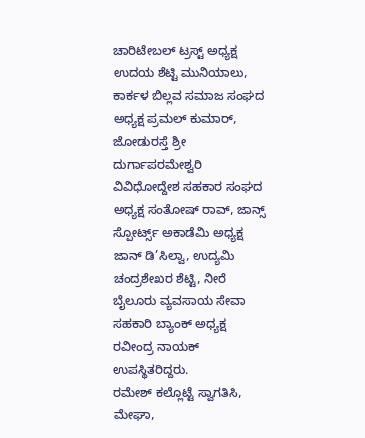ಚಾರಿಟೇಬಲ್ ಟ್ರಸ್ಟ್ ಅಧ್ಯಕ್ಷ ಉದಯ ಶೆಟ್ಟಿ ಮುನಿಯಾಲು, ಕಾರ್ಕಳ ಬಿಲ್ಲವ ಸಮಾಜ ಸಂಘದ ಅಧ್ಯಕ್ಷ ಪ್ರಮಲ್ ಕುಮಾರ್, ಜೋಡುರಸ್ತೆ ಶ್ರೀ ದುರ್ಗಾಪರಮೇಶ್ವರಿ ವಿವಿಧೋದ್ದೇಶ ಸಹಕಾರ ಸಂಘದ ಅಧ್ಯಕ್ಷ ಸಂತೋಷ್ ರಾವ್, ಜಾನ್ಸ್ ಸ್ಪೋರ್ಟ್ಸ್ ಅಕಾಡೆಮಿ ಅಧ್ಯಕ್ಷ ಜಾನ್ ಡಿ’ಸಿಲ್ವಾ, ಉದ್ಯಮಿ ಚಂದ್ರಶೇಖರ ಶೆಟ್ಟಿ, ನೀರೆ ಬೈಲೂರು ವ್ಯವಸಾಯ ಸೇವಾ ಸಹಕಾರಿ ಬ್ಯಾಂಕ್ ಅಧ್ಯಕ್ಷ ರವೀಂದ್ರ ನಾಯಕ್ ಉಪಸ್ಥಿತರಿದ್ದರು.
ರಮೇಶ್ ಕಲ್ಲೊಟ್ಟೆ ಸ್ವಾಗತಿಸಿ, ಮೇಘಾ,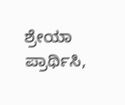ಶ್ರೇಯಾ ಪ್ರಾರ್ಥಿಸಿ,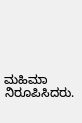ಮಹಿಮಾ ನಿರೂಪಿಸಿದರು.